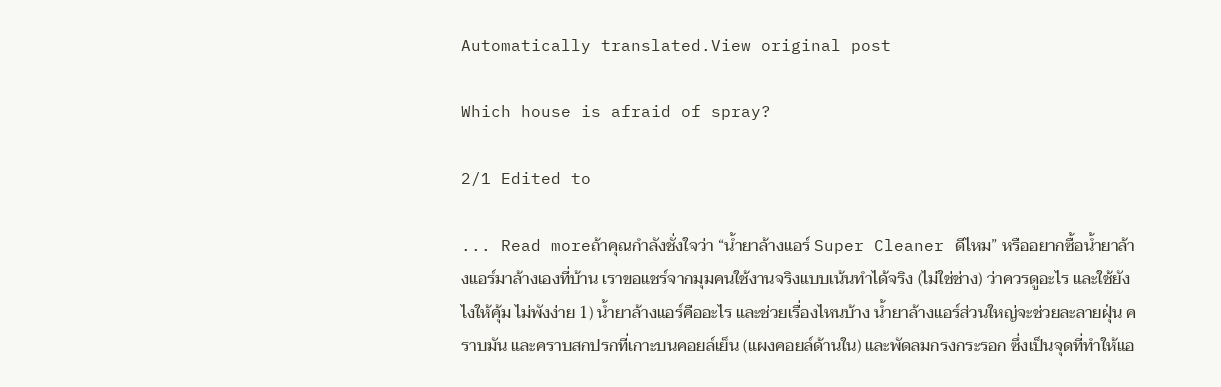Automatically translated.View original post

Which house is afraid of spray?

2/1 Edited to

... Read moreถ้าคุณกำลังชั่งใจว่า “น้ำยาล้างแอร์ Super Cleaner ดีไหม” หรืออยากซื้อน้ำยาล้างแอร์มาล้างเองที่บ้าน เราขอแชร์จากมุมคนใช้งานจริงแบบเน้นทำได้จริง (ไม่ใช่ช่าง) ว่าควรดูอะไร และใช้ยังไงให้คุ้ม ไม่พังง่าย 1) น้ำยาล้างแอร์คืออะไร และช่วยเรื่องไหนบ้าง น้ำยาล้างแอร์ส่วนใหญ่จะช่วยละลายฝุ่น คราบมัน และคราบสกปรกที่เกาะบนคอยล์เย็น (แผงคอยล์ด้านใน) และพัดลมกรงกระรอก ซึ่งเป็นจุดที่ทำให้แอ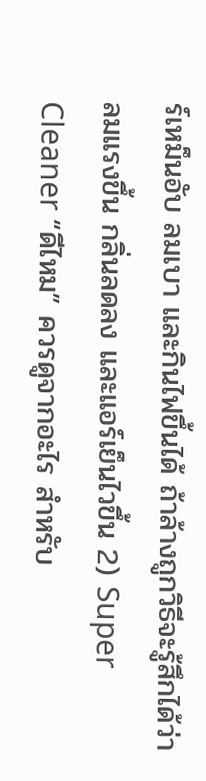ร์เหม็นอับ ลมเบา และกินไฟขึ้นได้ ถ้าล้างถูกวิธีจะรู้สึกได้ว่าลมแรงขึ้น กลิ่นลดลง และแอร์เย็นไวขึ้น 2) Super Cleaner “ดีไหม” ควรดูจากอะไร สำหรับ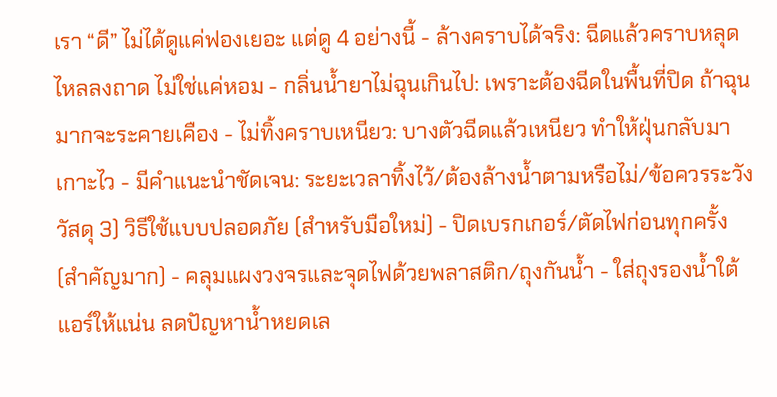เรา “ดี” ไม่ได้ดูแค่ฟองเยอะ แต่ดู 4 อย่างนี้ - ล้างคราบได้จริง: ฉีดแล้วคราบหลุดไหลลงถาด ไม่ใช่แค่หอม - กลิ่นน้ำยาไม่ฉุนเกินไป: เพราะต้องฉีดในพื้นที่ปิด ถ้าฉุนมากจะระคายเคือง - ไม่ทิ้งคราบเหนียว: บางตัวฉีดแล้วเหนียว ทำให้ฝุ่นกลับมาเกาะไว - มีคำแนะนำชัดเจน: ระยะเวลาทิ้งไว้/ต้องล้างน้ำตามหรือไม่/ข้อควรระวังวัสดุ 3) วิธีใช้แบบปลอดภัย (สำหรับมือใหม่) - ปิดเบรกเกอร์/ตัดไฟก่อนทุกครั้ง (สำคัญมาก) - คลุมแผงวงจรและจุดไฟด้วยพลาสติก/ถุงกันน้ำ - ใส่ถุงรองน้ำใต้แอร์ให้แน่น ลดปัญหาน้ำหยดเล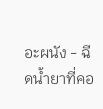อะผนัง - ฉีดน้ำยาที่คอ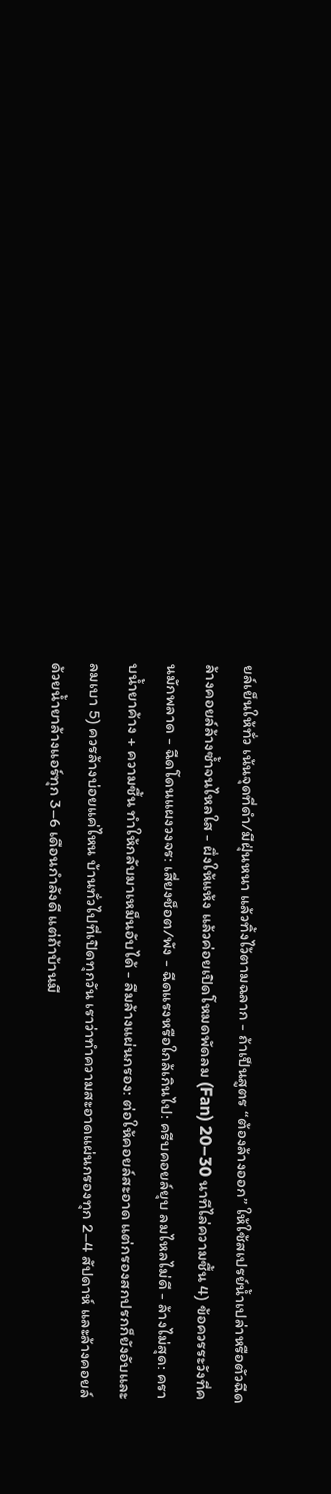ยล์เย็นให้ทั่ว เน้นจุดที่ดำ/มีฝุ่นหนา แล้วทิ้งไว้ตามฉลาก - ถ้าเป็นสูตร “ต้องล้างออก” ให้ใช้สเปรย์น้ำเปล่าหรือตัวฉีดล้างคอยล์ล้างซ้ำจนไหลใส - ผึ่งให้แห้ง แล้วค่อยเปิดโหมดพัดลม (Fan) 20–30 นาทีไล่ความชื้น 4) ข้อควรระวังที่คนมักพลาด - ฉีดโดนแผงวงจร: เสี่ยงช็อต/พัง - ฉีดแรงหรือใกล้เกินไป: ครีบคอยล์ยุบ ลมไหลไม่ดี - ล้างไม่สุด: คราบน้ำยาค้าง + ความชื้น ทำให้กลับมาเหม็นอับได้ - ลืมล้างแผ่นกรอง: ต่อให้คอยล์สะอาด แต่กรองสกปรกก็ยังอับและลมเบา 5) ควรล้างบ่อยแค่ไหน บ้านทั่วไปที่เปิดทุกวัน เราว่าทำความสะอาดแผ่นกรองทุก 2–4 สัปดาห์ และล้างคอยล์ด้วยน้ำยาล้างแอร์ทุก 3–6 เดือนกำลังดี แต่ถ้าบ้านมี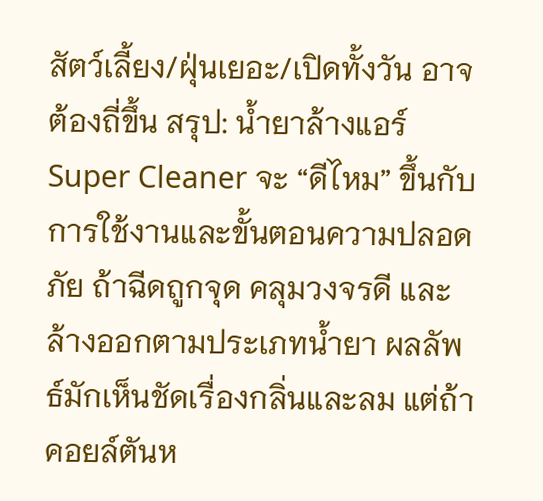สัตว์เลี้ยง/ฝุ่นเยอะ/เปิดทั้งวัน อาจต้องถี่ขึ้น สรุป: น้ำยาล้างแอร์ Super Cleaner จะ “ดีไหม” ขึ้นกับการใช้งานและขั้นตอนความปลอดภัย ถ้าฉีดถูกจุด คลุมวงจรดี และล้างออกตามประเภทน้ำยา ผลลัพธ์มักเห็นชัดเรื่องกลิ่นและลม แต่ถ้าคอยล์ตันห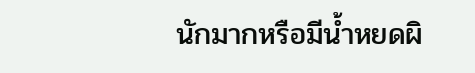นักมากหรือมีน้ำหยดผิ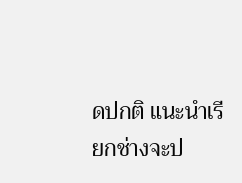ดปกติ แนะนำเรียกช่างจะป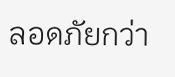ลอดภัยกว่า